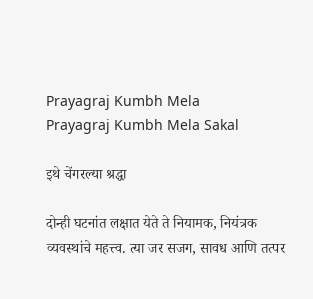Prayagraj Kumbh Mela
Prayagraj Kumbh Mela Sakal

इथे चेंगरल्या श्रद्धा

दोन्ही घटनांत लक्षात येते ते नियामक, नियंत्रक व्यवस्थांचे महत्त्व. त्या जर सजग, सावध आणि तत्पर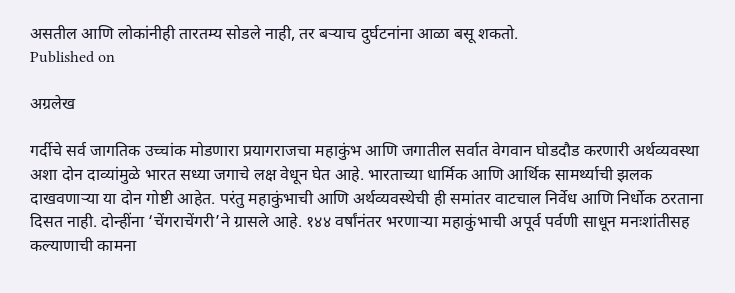असतील आणि लोकांनीही तारतम्य सोडले नाही, तर बऱ्याच दुर्घटनांना आळा बसू शकतो.
Published on

अग्रलेख

गर्दीचे सर्व जागतिक उच्चांक मोडणारा प्रयागराजचा महाकुंभ आणि जगातील सर्वात वेगवान घोडदौड करणारी अर्थव्यवस्था अशा दोन दाव्यांमुळे भारत सध्या जगाचे लक्ष वेधून घेत आहे. भारताच्या धार्मिक आणि आर्थिक सामर्थ्याची झलक दाखवणाऱ्या या दोन गोष्टी आहेत. परंतु महाकुंभाची आणि अर्थव्यवस्थेची ही समांतर वाटचाल निर्वेध आणि निर्धोक ठरताना दिसत नाही. दोन्हींना ‘चेंगराचेंगरी’ने ग्रासले आहे. १४४ वर्षांनंतर भरणाऱ्या महाकुंभाची अपूर्व पर्वणी साधून मनःशांतीसह कल्याणाची कामना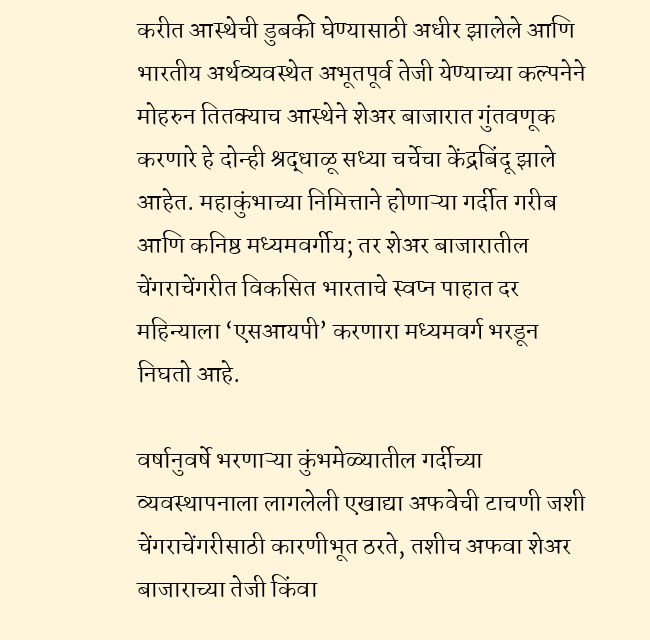करीत आस्थेची डुबकी घेण्यासाठी अधीर झालेले आणि भारतीय अर्थव्यवस्थेत अभूतपूर्व तेजी येण्याच्या कल्पनेने मोहरुन तितक्याच आस्थेने शेअर बाजारात गुंतवणूक करणारे हे दोन्ही श्रद्धाळू सध्या चर्चेचा केंद्रबिंदू झाले आहेत. महाकुंभाच्या निमित्ताने होणाऱ्या गर्दीत गरीब आणि कनिष्ठ मध्यमवर्गीय; तर शेअर बाजारातील चेंगराचेंगरीत विकसित भारताचे स्वप्न पाहात दर महिन्याला ‘एसआयपी’ करणारा मध्यमवर्ग भरडून निघतो आहे.

वर्षानुवर्षे भरणाऱ्या कुंभमेळ्यातील गर्दीच्या व्यवस्थापनाला लागलेली एखाद्या अफवेची टाचणी जशी चेंगराचेंगरीसाठी कारणीभूत ठरते, तशीच अफवा शेअर बाजाराच्या तेजी किंवा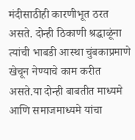मंदीसाठीही कारणीभूत ठरत असते. दोन्ही ठिकाणी श्रद्धाळूंना त्यांची भाबडी आस्था चुंबकाप्रमाणे खेचून नेण्याचे काम करीत असते.या दोन्ही बाबतीत माध्यमे आणि समाजमाध्यमे यांचा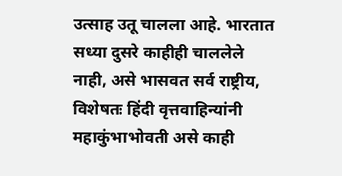उत्साह उतू चालला आहे. भारतात सध्या दुसरे काहीही चाललेले नाही, असे भासवत सर्व राष्ट्रीय, विशेषतः हिंदी वृत्तवाहिन्यांनी महाकुंभाभोवती असे काही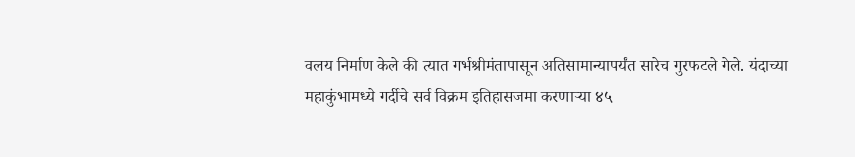वलय निर्माण केले की त्यात गर्भश्रीमंतापासून अतिसामान्यापर्यंत सारेच गुरफटले गेले. यंदाच्या महाकुंभामध्ये गर्दीचे सर्व विक्रम इतिहासजमा करणाऱ्या ४५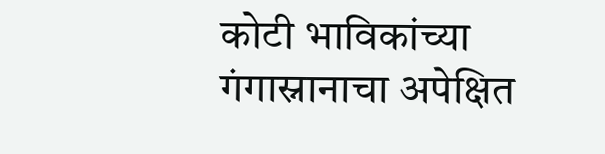कोटी भाविकांच्या गंगास्नानाचा अपेक्षित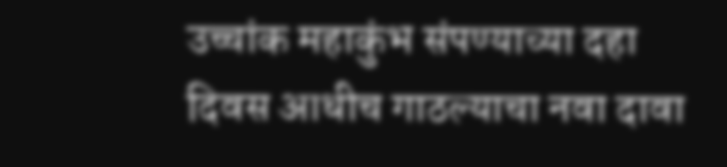उच्चांक महाकुंभ संपण्याच्या दहा दिवस आधीच गाठल्याचा नवा दावा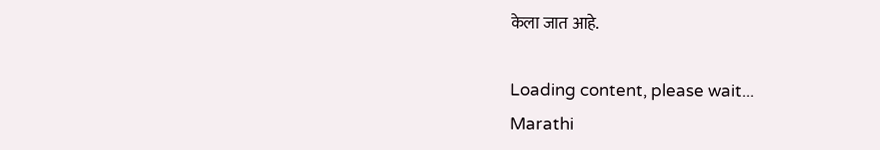केला जात आहे.

Loading content, please wait...
Marathi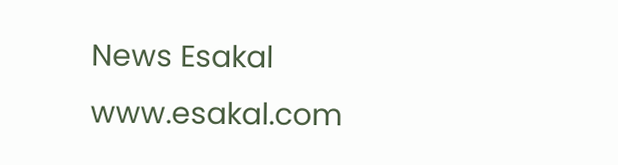News Esakal
www.esakal.com